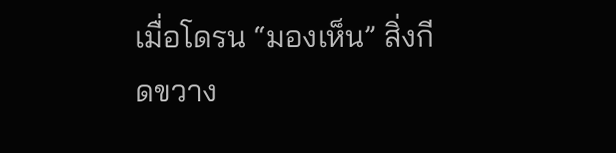เมื่อโดรน “มองเห็น” สิ่งกีดขวาง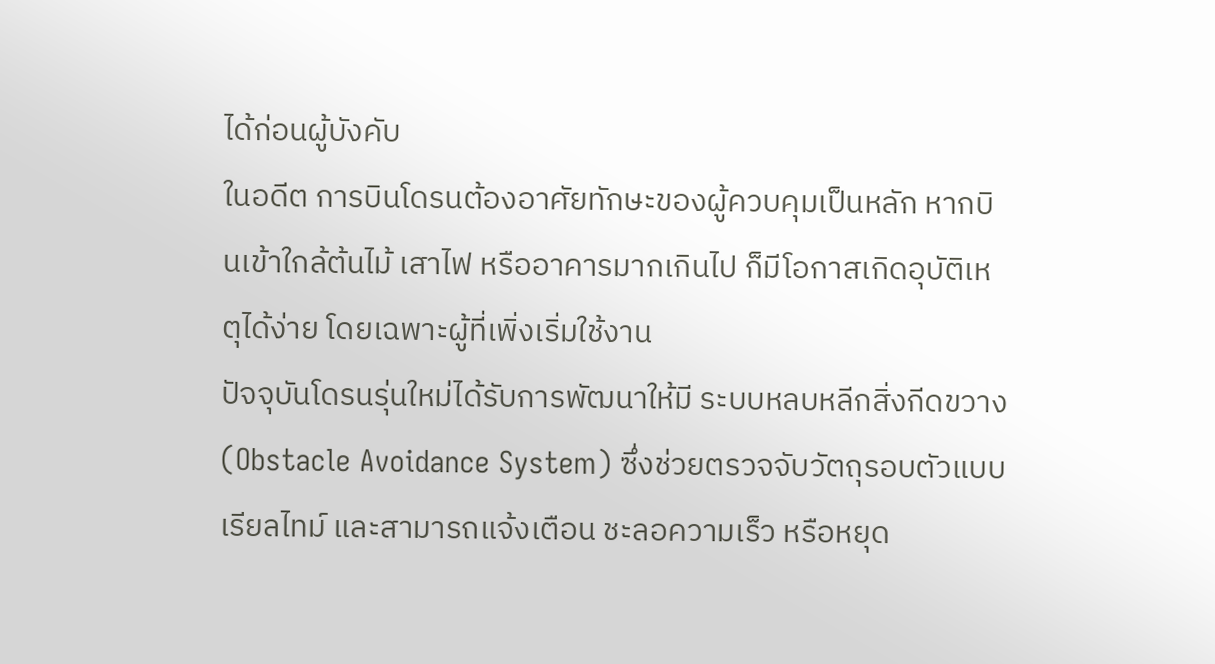ได้ก่อนผู้บังคับ
ในอดีต การบินโดรนต้องอาศัยทักษะของผู้ควบคุมเป็นหลัก หากบินเข้าใกล้ต้นไม้ เสาไฟ หรืออาคารมากเกินไป ก็มีโอกาสเกิดอุบัติเหตุได้ง่าย โดยเฉพาะผู้ที่เพิ่งเริ่มใช้งาน
ปัจจุบันโดรนรุ่นใหม่ได้รับการพัฒนาให้มี ระบบหลบหลีกสิ่งกีดขวาง (Obstacle Avoidance System) ซึ่งช่วยตรวจจับวัตถุรอบตัวแบบเรียลไทม์ และสามารถแจ้งเตือน ชะลอความเร็ว หรือหยุด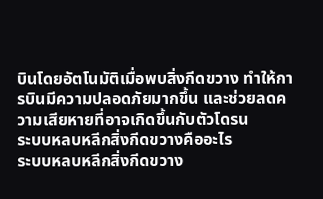บินโดยอัตโนมัติเมื่อพบสิ่งกีดขวาง ทำให้การบินมีความปลอดภัยมากขึ้น และช่วยลดความเสียหายที่อาจเกิดขึ้นกับตัวโดรน
ระบบหลบหลีกสิ่งกีดขวางคืออะไร
ระบบหลบหลีกสิ่งกีดขวาง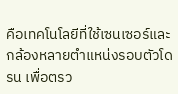คือเทคโนโลยีที่ใช้เซนเซอร์และกล้องหลายตำแหน่งรอบตัวโดรน เพื่อตรว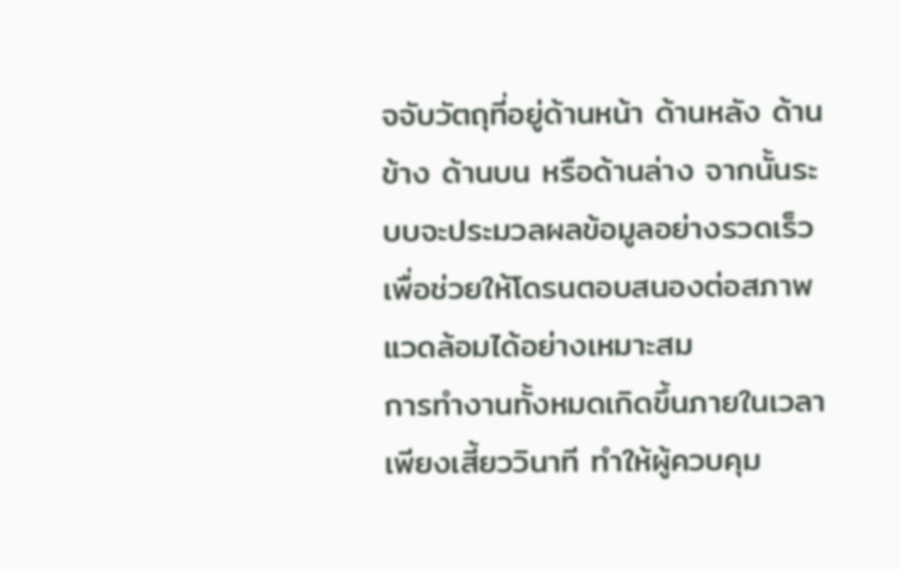จจับวัตถุที่อยู่ด้านหน้า ด้านหลัง ด้านข้าง ด้านบน หรือด้านล่าง จากนั้นระบบจะประมวลผลข้อมูลอย่างรวดเร็ว เพื่อช่วยให้โดรนตอบสนองต่อสภาพแวดล้อมได้อย่างเหมาะสม
การทำงานทั้งหมดเกิดขึ้นภายในเวลาเพียงเสี้ยววินาที ทำให้ผู้ควบคุม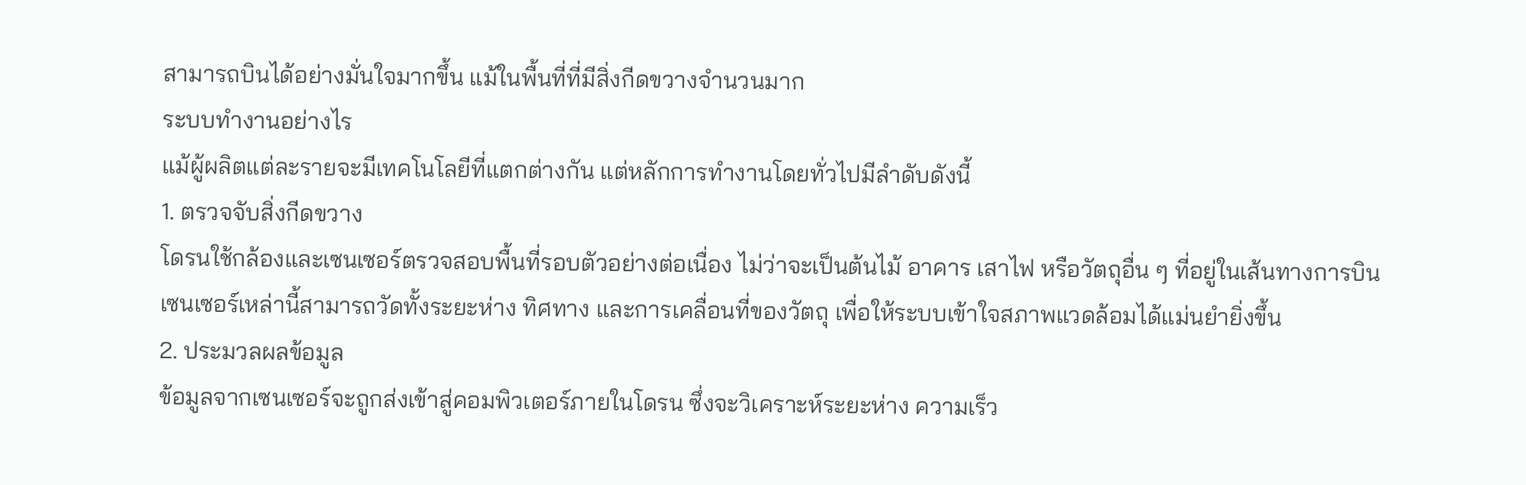สามารถบินได้อย่างมั่นใจมากขึ้น แม้ในพื้นที่ที่มีสิ่งกีดขวางจำนวนมาก
ระบบทำงานอย่างไร
แม้ผู้ผลิตแต่ละรายจะมีเทคโนโลยีที่แตกต่างกัน แต่หลักการทำงานโดยทั่วไปมีลำดับดังนี้
1. ตรวจจับสิ่งกีดขวาง
โดรนใช้กล้องและเซนเซอร์ตรวจสอบพื้นที่รอบตัวอย่างต่อเนื่อง ไม่ว่าจะเป็นต้นไม้ อาคาร เสาไฟ หรือวัตถุอื่น ๆ ที่อยู่ในเส้นทางการบิน
เซนเซอร์เหล่านี้สามารถวัดทั้งระยะห่าง ทิศทาง และการเคลื่อนที่ของวัตถุ เพื่อให้ระบบเข้าใจสภาพแวดล้อมได้แม่นยำยิ่งขึ้น
2. ประมวลผลข้อมูล
ข้อมูลจากเซนเซอร์จะถูกส่งเข้าสู่คอมพิวเตอร์ภายในโดรน ซึ่งจะวิเคราะห์ระยะห่าง ความเร็ว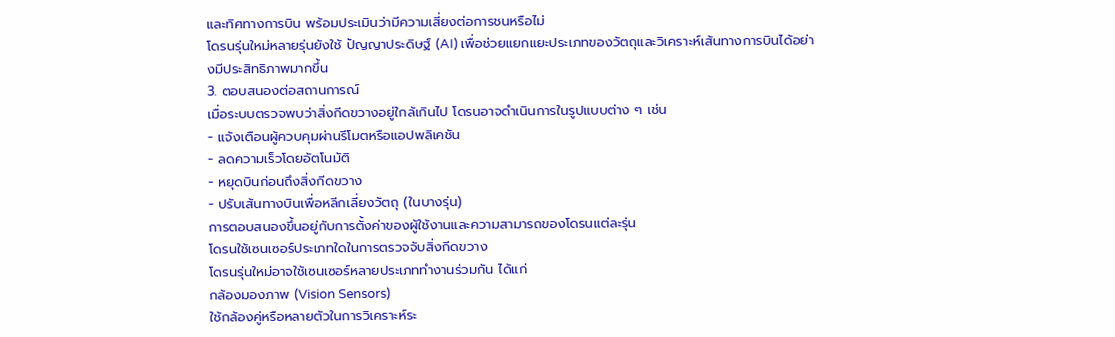และทิศทางการบิน พร้อมประเมินว่ามีความเสี่ยงต่อการชนหรือไม่
โดรนรุ่นใหม่หลายรุ่นยังใช้ ปัญญาประดิษฐ์ (AI) เพื่อช่วยแยกแยะประเภทของวัตถุและวิเคราะห์เส้นทางการบินได้อย่างมีประสิทธิภาพมากขึ้น
3. ตอบสนองต่อสถานการณ์
เมื่อระบบตรวจพบว่าสิ่งกีดขวางอยู่ใกล้เกินไป โดรนอาจดำเนินการในรูปแบบต่าง ๆ เช่น
- แจ้งเตือนผู้ควบคุมผ่านรีโมตหรือแอปพลิเคชัน
- ลดความเร็วโดยอัตโนมัติ
- หยุดบินก่อนถึงสิ่งกีดขวาง
- ปรับเส้นทางบินเพื่อหลีกเลี่ยงวัตถุ (ในบางรุ่น)
การตอบสนองขึ้นอยู่กับการตั้งค่าของผู้ใช้งานและความสามารถของโดรนแต่ละรุ่น
โดรนใช้เซนเซอร์ประเภทใดในการตรวจจับสิ่งกีดขวาง
โดรนรุ่นใหม่อาจใช้เซนเซอร์หลายประเภททำงานร่วมกัน ได้แก่
กล้องมองภาพ (Vision Sensors)
ใช้กล้องคู่หรือหลายตัวในการวิเคราะห์ระ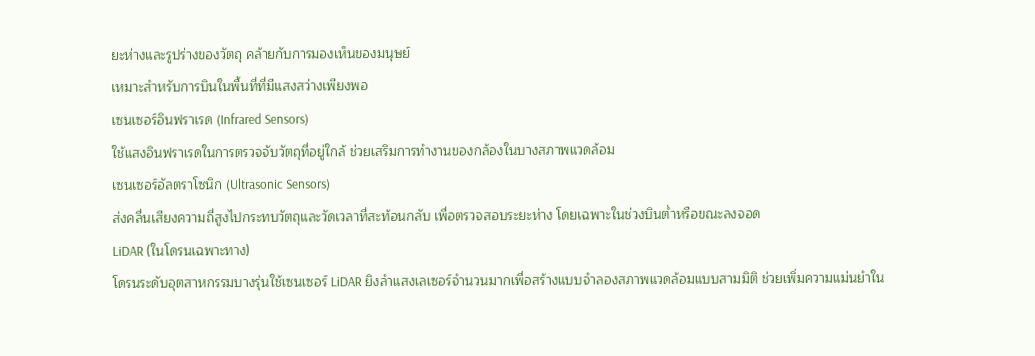ยะห่างและรูปร่างของวัตถุ คล้ายกับการมองเห็นของมนุษย์
เหมาะสำหรับการบินในพื้นที่ที่มีแสงสว่างเพียงพอ
เซนเซอร์อินฟราเรด (Infrared Sensors)
ใช้แสงอินฟราเรดในการตรวจจับวัตถุที่อยู่ใกล้ ช่วยเสริมการทำงานของกล้องในบางสภาพแวดล้อม
เซนเซอร์อัลตราโซนิก (Ultrasonic Sensors)
ส่งคลื่นเสียงความถี่สูงไปกระทบวัตถุและวัดเวลาที่สะท้อนกลับ เพื่อตรวจสอบระยะห่าง โดยเฉพาะในช่วงบินต่ำหรือขณะลงจอด
LiDAR (ในโดรนเฉพาะทาง)
โดรนระดับอุตสาหกรรมบางรุ่นใช้เซนเซอร์ LiDAR ยิงลำแสงเลเซอร์จำนวนมากเพื่อสร้างแบบจำลองสภาพแวดล้อมแบบสามมิติ ช่วยเพิ่มความแม่นยำใน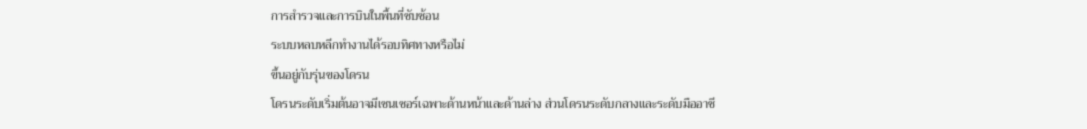การสำรวจและการบินในพื้นที่ซับซ้อน
ระบบหลบหลีกทำงานได้รอบทิศทางหรือไม่
ขึ้นอยู่กับรุ่นของโดรน
โดรนระดับเริ่มต้นอาจมีเซนเซอร์เฉพาะด้านหน้าและด้านล่าง ส่วนโดรนระดับกลางและระดับมืออาชี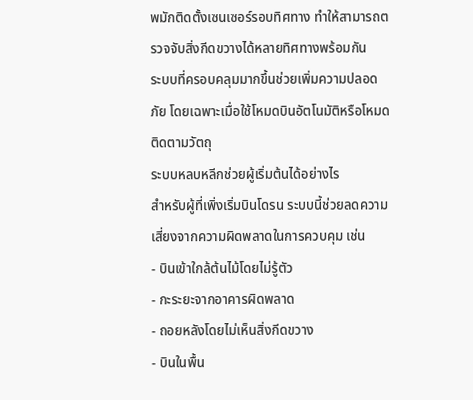พมักติดตั้งเซนเซอร์รอบทิศทาง ทำให้สามารถตรวจจับสิ่งกีดขวางได้หลายทิศทางพร้อมกัน
ระบบที่ครอบคลุมมากขึ้นช่วยเพิ่มความปลอดภัย โดยเฉพาะเมื่อใช้โหมดบินอัตโนมัติหรือโหมดติดตามวัตถุ
ระบบหลบหลีกช่วยผู้เริ่มต้นได้อย่างไร
สำหรับผู้ที่เพิ่งเริ่มบินโดรน ระบบนี้ช่วยลดความเสี่ยงจากความผิดพลาดในการควบคุม เช่น
- บินเข้าใกล้ต้นไม้โดยไม่รู้ตัว
- กะระยะจากอาคารผิดพลาด
- ถอยหลังโดยไม่เห็นสิ่งกีดขวาง
- บินในพื้น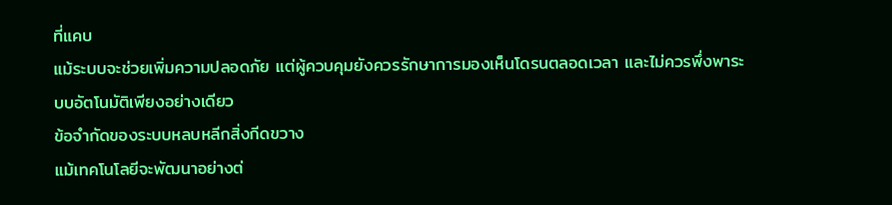ที่แคบ
แม้ระบบจะช่วยเพิ่มความปลอดภัย แต่ผู้ควบคุมยังควรรักษาการมองเห็นโดรนตลอดเวลา และไม่ควรพึ่งพาระบบอัตโนมัติเพียงอย่างเดียว
ข้อจำกัดของระบบหลบหลีกสิ่งกีดขวาง
แม้เทคโนโลยีจะพัฒนาอย่างต่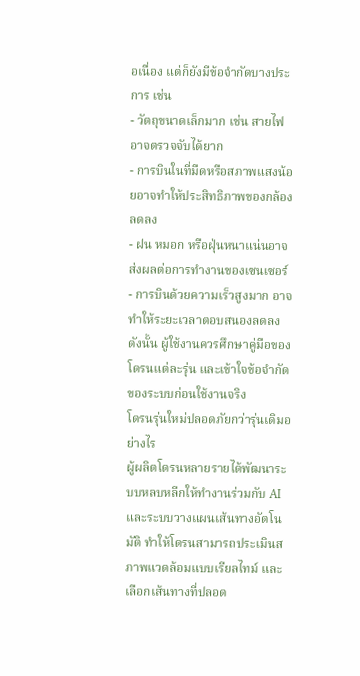อเนื่อง แต่ก็ยังมีข้อจำกัดบางประการ เช่น
- วัตถุขนาดเล็กมาก เช่น สายไฟ อาจตรวจจับได้ยาก
- การบินในที่มืดหรือสภาพแสงน้อยอาจทำให้ประสิทธิภาพของกล้องลดลง
- ฝน หมอก หรือฝุ่นหนาแน่นอาจส่งผลต่อการทำงานของเซนเซอร์
- การบินด้วยความเร็วสูงมาก อาจทำให้ระยะเวลาตอบสนองลดลง
ดังนั้น ผู้ใช้งานควรศึกษาคู่มือของโดรนแต่ละรุ่น และเข้าใจข้อจำกัดของระบบก่อนใช้งานจริง
โดรนรุ่นใหม่ปลอดภัยกว่ารุ่นเดิมอย่างไร
ผู้ผลิตโดรนหลายรายได้พัฒนาระบบหลบหลีกให้ทำงานร่วมกับ AI และระบบวางแผนเส้นทางอัตโนมัติ ทำให้โดรนสามารถประเมินสภาพแวดล้อมแบบเรียลไทม์ และเลือกเส้นทางที่ปลอด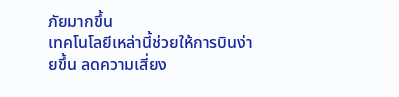ภัยมากขึ้น
เทคโนโลยีเหล่านี้ช่วยให้การบินง่ายขึ้น ลดความเสี่ยง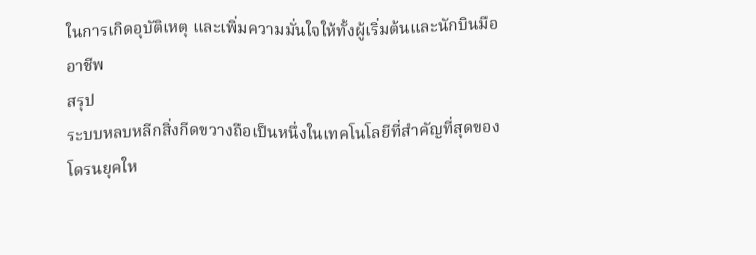ในการเกิดอุบัติเหตุ และเพิ่มความมั่นใจให้ทั้งผู้เริ่มต้นและนักบินมืออาชีพ
สรุป
ระบบหลบหลีกสิ่งกีดขวางถือเป็นหนึ่งในเทคโนโลยีที่สำคัญที่สุดของโดรนยุคให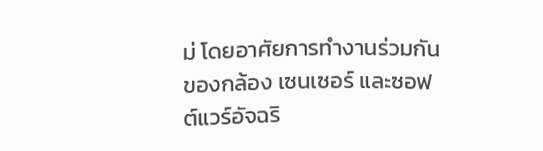ม่ โดยอาศัยการทำงานร่วมกันของกล้อง เซนเซอร์ และซอฟต์แวร์อัจฉริ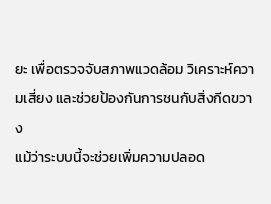ยะ เพื่อตรวจจับสภาพแวดล้อม วิเคราะห์ความเสี่ยง และช่วยป้องกันการชนกับสิ่งกีดขวาง
แม้ว่าระบบนี้จะช่วยเพิ่มความปลอด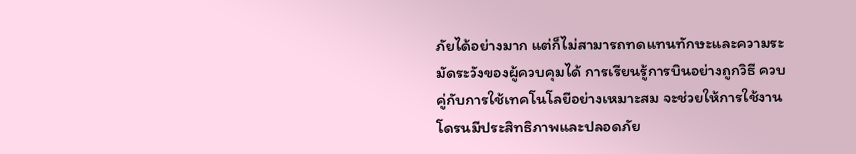ภัยได้อย่างมาก แต่ก็ไม่สามารถทดแทนทักษะและความระมัดระวังของผู้ควบคุมได้ การเรียนรู้การบินอย่างถูกวิธี ควบคู่กับการใช้เทคโนโลยีอย่างเหมาะสม จะช่วยให้การใช้งานโดรนมีประสิทธิภาพและปลอดภัย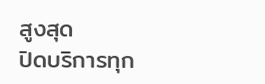สูงสุด
ปิดบริการทุก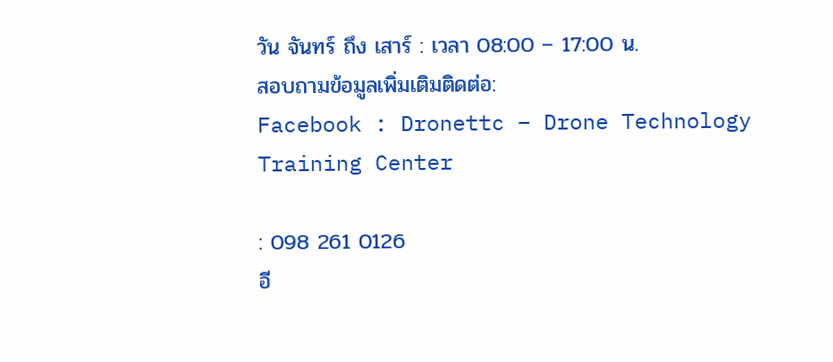วัน จันทร์ ถึง เสาร์ : เวลา 08:00 – 17:00 น.
สอบถามข้อมูลเพิ่มเติมติดต่อ:
Facebook : Dronettc – Drone Technology Training Center

: 098 261 0126
อี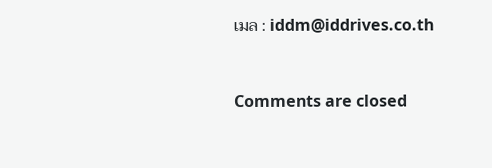เมล : iddm@iddrives.co.th


Comments are closed